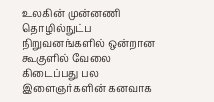உலகின் முன்னணி தொழில்நுட்ப நிறுவனங்களில் ஒன்றான கூகுளில் வேலை கிடைப்பது பல இளைஞர்களின் கனவாக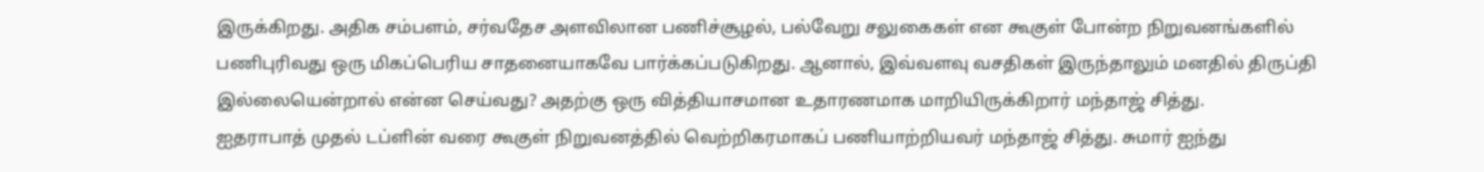இருக்கிறது. அதிக சம்பளம், சர்வதேச அளவிலான பணிச்சூழல், பல்வேறு சலுகைகள் என கூகுள் போன்ற நிறுவனங்களில் பணிபுரிவது ஒரு மிகப்பெரிய சாதனையாகவே பார்க்கப்படுகிறது. ஆனால், இவ்வளவு வசதிகள் இருந்தாலும் மனதில் திருப்தி இல்லையென்றால் என்ன செய்வது? அதற்கு ஒரு வித்தியாசமான உதாரணமாக மாறியிருக்கிறார் மந்தாஜ் சித்து.
ஐதராபாத் முதல் டப்ளின் வரை கூகுள் நிறுவனத்தில் வெற்றிகரமாகப் பணியாற்றியவர் மந்தாஜ் சித்து. சுமார் ஐந்து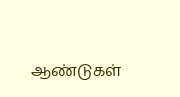ஆண்டுகள்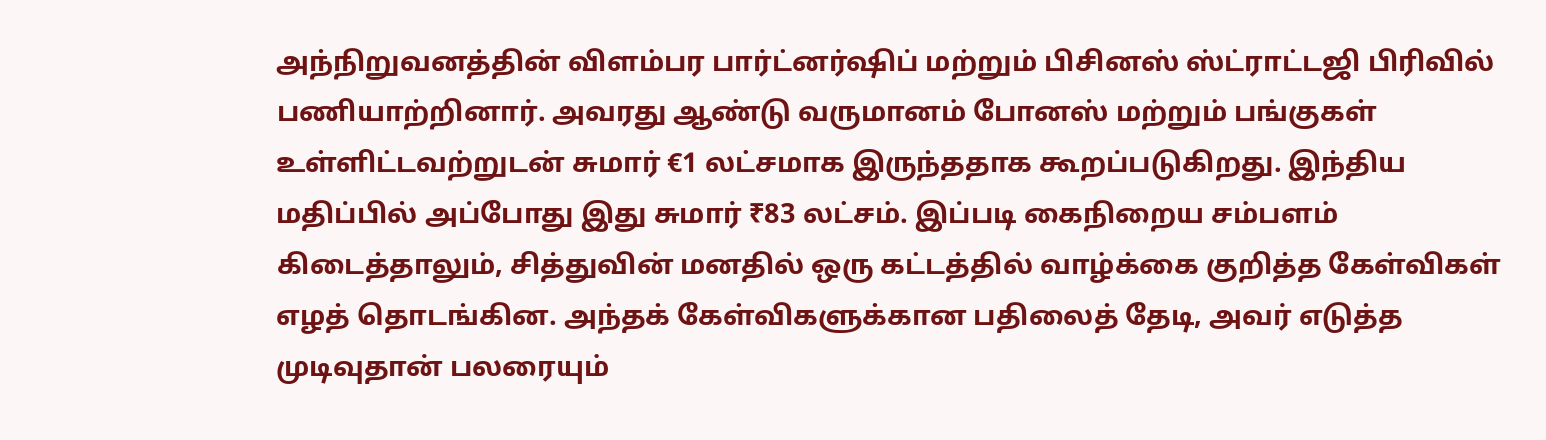அந்நிறுவனத்தின் விளம்பர பார்ட்னர்ஷிப் மற்றும் பிசினஸ் ஸ்ட்ராட்டஜி பிரிவில் பணியாற்றினார். அவரது ஆண்டு வருமானம் போனஸ் மற்றும் பங்குகள் உள்ளிட்டவற்றுடன் சுமார் €1 லட்சமாக இருந்ததாக கூறப்படுகிறது. இந்திய மதிப்பில் அப்போது இது சுமார் ₹83 லட்சம். இப்படி கைநிறைய சம்பளம் கிடைத்தாலும், சித்துவின் மனதில் ஒரு கட்டத்தில் வாழ்க்கை குறித்த கேள்விகள் எழத் தொடங்கின. அந்தக் கேள்விகளுக்கான பதிலைத் தேடி, அவர் எடுத்த முடிவுதான் பலரையும்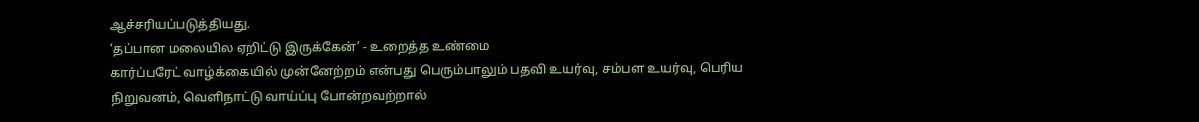ஆச்சரியப்படுத்தியது.
‘தப்பான மலையில ஏறிட்டு இருக்கேன்’ - உறைத்த உண்மை
கார்ப்பரேட் வாழ்க்கையில் முன்னேற்றம் என்பது பெரும்பாலும் பதவி உயர்வு, சம்பள உயர்வு, பெரிய நிறுவனம், வெளிநாட்டு வாய்ப்பு போன்றவற்றால்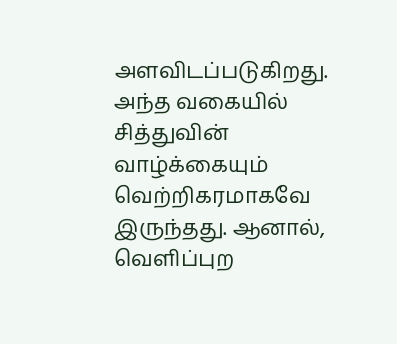அளவிடப்படுகிறது. அந்த வகையில் சித்துவின் வாழ்க்கையும் வெற்றிகரமாகவே இருந்தது. ஆனால், வெளிப்புற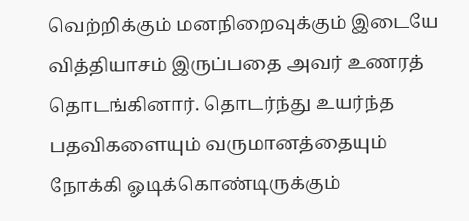வெற்றிக்கும் மனநிறைவுக்கும் இடையே வித்தியாசம் இருப்பதை அவர் உணரத் தொடங்கினார். தொடர்ந்து உயர்ந்த பதவிகளையும் வருமானத்தையும் நோக்கி ஓடிக்கொண்டிருக்கும்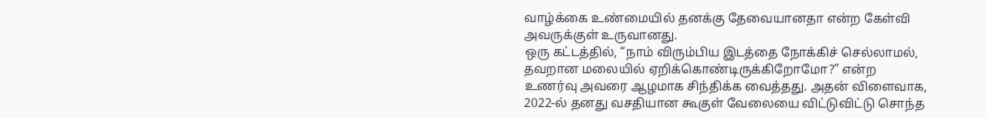வாழ்க்கை உண்மையில் தனக்கு தேவையானதா என்ற கேள்வி அவருக்குள் உருவானது.
ஒரு கட்டத்தில், “நாம் விரும்பிய இடத்தை நோக்கிச் செல்லாமல், தவறான மலையில் ஏறிக்கொண்டிருக்கிறோமோ?” என்ற உணர்வு அவரை ஆழமாக சிந்திக்க வைத்தது. அதன் விளைவாக, 2022-ல் தனது வசதியான கூகுள் வேலையை விட்டுவிட்டு சொந்த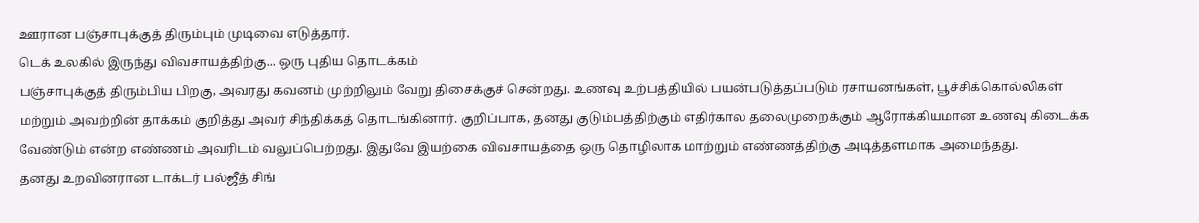ஊரான பஞ்சாபுக்குத் திரும்பும் முடிவை எடுத்தார்.
டெக் உலகில் இருந்து விவசாயத்திற்கு... ஒரு புதிய தொடக்கம்
பஞ்சாபுக்குத் திரும்பிய பிறகு, அவரது கவனம் முற்றிலும் வேறு திசைக்குச் சென்றது. உணவு உற்பத்தியில் பயன்படுத்தப்படும் ரசாயனங்கள், பூச்சிக்கொல்லிகள் மற்றும் அவற்றின் தாக்கம் குறித்து அவர் சிந்திக்கத் தொடங்கினார். குறிப்பாக, தனது குடும்பத்திற்கும் எதிர்கால தலைமுறைக்கும் ஆரோக்கியமான உணவு கிடைக்க வேண்டும் என்ற எண்ணம் அவரிடம் வலுப்பெற்றது. இதுவே இயற்கை விவசாயத்தை ஒரு தொழிலாக மாற்றும் எண்ணத்திற்கு அடித்தளமாக அமைந்தது.
தனது உறவினரான டாக்டர் பல்ஜீத் சிங்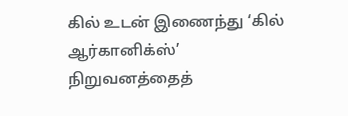கில் உடன் இணைந்து ‘கில் ஆர்கானிக்ஸ்’ நிறுவனத்தைத்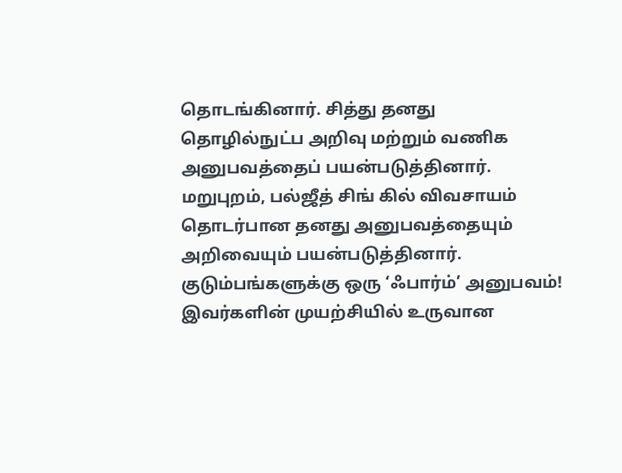தொடங்கினார். சித்து தனது தொழில்நுட்ப அறிவு மற்றும் வணிக அனுபவத்தைப் பயன்படுத்தினார். மறுபுறம், பல்ஜீத் சிங் கில் விவசாயம் தொடர்பான தனது அனுபவத்தையும் அறிவையும் பயன்படுத்தினார்.
குடும்பங்களுக்கு ஒரு ‘ஃபார்ம்’ அனுபவம்!
இவர்களின் முயற்சியில் உருவான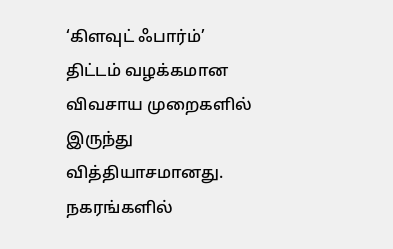‘கிளவுட் ஃபார்ம்’ திட்டம் வழக்கமான விவசாய முறைகளில் இருந்து வித்தியாசமானது. நகரங்களில்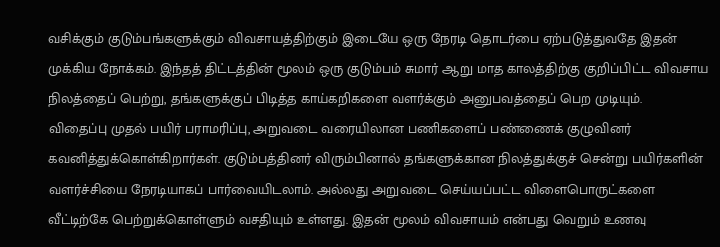வசிக்கும் குடும்பங்களுக்கும் விவசாயத்திற்கும் இடையே ஒரு நேரடி தொடர்பை ஏற்படுத்துவதே இதன் முக்கிய நோக்கம். இந்தத் திட்டத்தின் மூலம் ஒரு குடும்பம் சுமார் ஆறு மாத காலத்திற்கு குறிப்பிட்ட விவசாய நிலத்தைப் பெற்று, தங்களுக்குப் பிடித்த காய்கறிகளை வளர்க்கும் அனுபவத்தைப் பெற முடியும்.
விதைப்பு முதல் பயிர் பராமரிப்பு, அறுவடை வரையிலான பணிகளைப் பண்ணைக் குழுவினர் கவனித்துக்கொள்கிறார்கள். குடும்பத்தினர் விரும்பினால் தங்களுக்கான நிலத்துக்குச் சென்று பயிர்களின் வளர்ச்சியை நேரடியாகப் பார்வையிடலாம். அல்லது அறுவடை செய்யப்பட்ட விளைபொருட்களை வீட்டிற்கே பெற்றுக்கொள்ளும் வசதியும் உள்ளது. இதன் மூலம் விவசாயம் என்பது வெறும் உணவு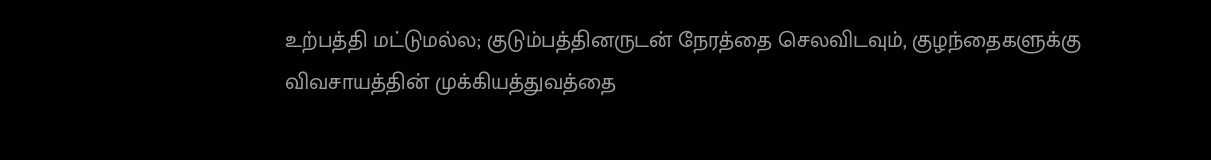உற்பத்தி மட்டுமல்ல; குடும்பத்தினருடன் நேரத்தை செலவிடவும், குழந்தைகளுக்கு விவசாயத்தின் முக்கியத்துவத்தை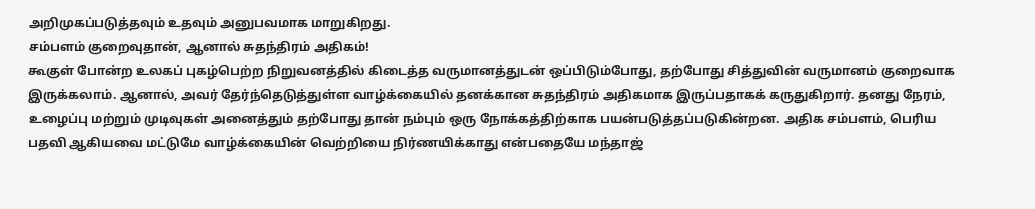அறிமுகப்படுத்தவும் உதவும் அனுபவமாக மாறுகிறது.
சம்பளம் குறைவுதான், ஆனால் சுதந்திரம் அதிகம்!
கூகுள் போன்ற உலகப் புகழ்பெற்ற நிறுவனத்தில் கிடைத்த வருமானத்துடன் ஒப்பிடும்போது, தற்போது சித்துவின் வருமானம் குறைவாக இருக்கலாம். ஆனால், அவர் தேர்ந்தெடுத்துள்ள வாழ்க்கையில் தனக்கான சுதந்திரம் அதிகமாக இருப்பதாகக் கருதுகிறார். தனது நேரம், உழைப்பு மற்றும் முடிவுகள் அனைத்தும் தற்போது தான் நம்பும் ஒரு நோக்கத்திற்காக பயன்படுத்தப்படுகின்றன. அதிக சம்பளம், பெரிய பதவி ஆகியவை மட்டுமே வாழ்க்கையின் வெற்றியை நிர்ணயிக்காது என்பதையே மந்தாஜ்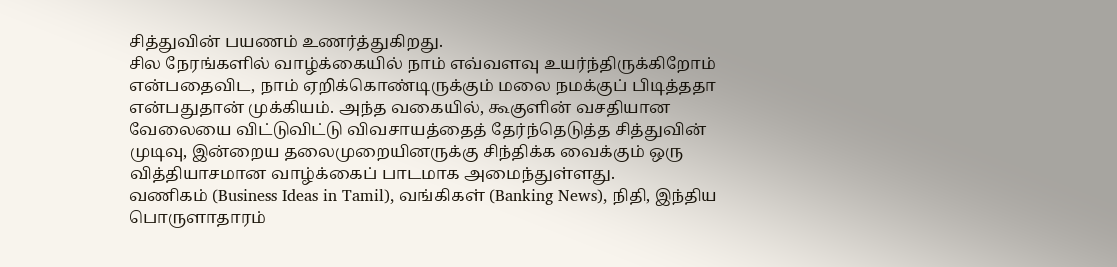சித்துவின் பயணம் உணர்த்துகிறது.
சில நேரங்களில் வாழ்க்கையில் நாம் எவ்வளவு உயர்ந்திருக்கிறோம் என்பதைவிட, நாம் ஏறிக்கொண்டிருக்கும் மலை நமக்குப் பிடித்ததா என்பதுதான் முக்கியம். அந்த வகையில், கூகுளின் வசதியான வேலையை விட்டுவிட்டு விவசாயத்தைத் தேர்ந்தெடுத்த சித்துவின் முடிவு, இன்றைய தலைமுறையினருக்கு சிந்திக்க வைக்கும் ஒரு வித்தியாசமான வாழ்க்கைப் பாடமாக அமைந்துள்ளது.
வணிகம் (Business Ideas in Tamil), வங்கிகள் (Banking News), நிதி, இந்திய பொருளாதாரம்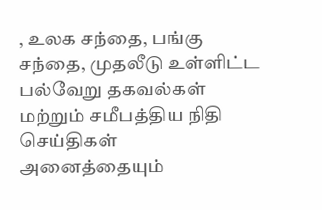, உலக சந்தை, பங்கு சந்தை, முதலீடு உள்ளிட்ட பல்வேறு தகவல்கள் மற்றும் சமீபத்திய நிதி செய்திகள் அனைத்தையும்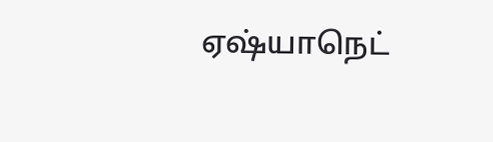ஏஷ்யாநெட்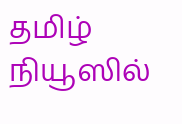தமிழ் நியூஸில்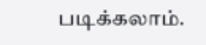படிக்கலாம்.